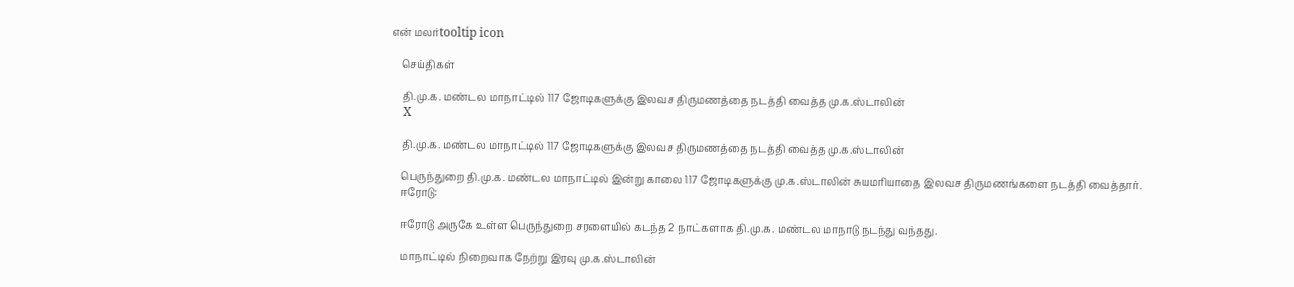என் மலர்tooltip icon

    செய்திகள்

    தி.மு.க. மண்டல மாநாட்டில் 117 ஜோடிகளுக்கு இலவச திருமணத்தை நடத்தி வைத்த மு.க.ஸ்டாலின்
    X

    தி.மு.க. மண்டல மாநாட்டில் 117 ஜோடிகளுக்கு இலவச திருமணத்தை நடத்தி வைத்த மு.க.ஸ்டாலின்

    பெருந்துறை தி.மு.க. மண்டல மாநாட்டில் இன்று காலை 117 ஜோடிகளுக்கு மு.க.ஸ்டாலின் சுயமரியாதை இலவச திருமணங்களை நடத்தி வைத்தார்.
    ஈரோடு:

    ஈரோடு அருகே உள்ள பெருந்துறை சரளையில் கடந்த 2 நாட்களாக தி.மு.க. மண்டல மாநாடு நடந்து வந்தது.

    மாநாட்டில் நிறைவாக நேற்று இரவு மு.க.ஸ்டாலின்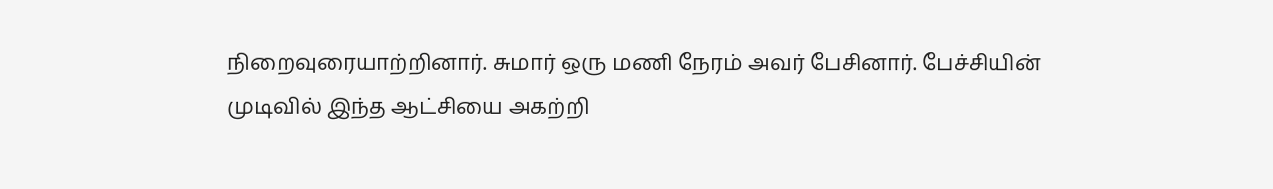நிறைவுரையாற்றினார். சுமார் ஒரு மணி நேரம் அவர் பேசினார். பேச்சியின் முடிவில் இந்த ஆட்சியை அகற்றி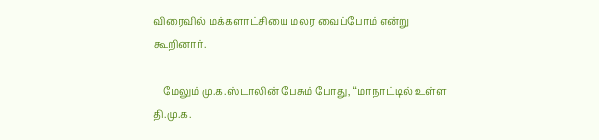விரைவில் மக்களாட்சியை மலர வைப்போம் என்று கூறினார்.

    மேலும் மு.க.ஸ்டாலின் பேசும் போது, ‘‘மாநாட்டில் உள்ள தி.மு.க.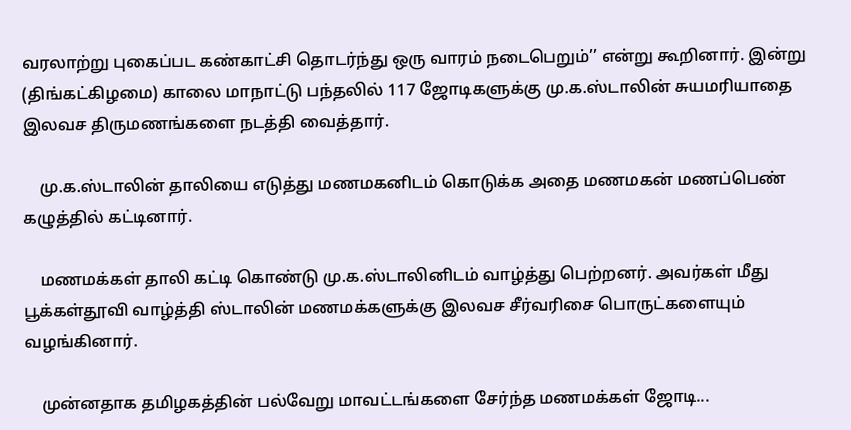வரலாற்று புகைப்பட கண்காட்சி தொடர்ந்து ஒரு வாரம் நடைபெறும்’’ என்று கூறினார். இன்று (திங்கட்கிழமை) காலை மாநாட்டு பந்தலில் 117 ஜோடிகளுக்கு மு.க.ஸ்டாலின் சுயமரியாதை இலவச திருமணங்களை நடத்தி வைத்தார்.

    மு.க.ஸ்டாலின் தாலியை எடுத்து மணமகனிடம் கொடுக்க அதை மணமகன் மணப்பெண் கழுத்தில் கட்டினார்.

    மணமக்கள் தாலி கட்டி கொண்டு மு.க.ஸ்டாலினிடம் வாழ்த்து பெற்றனர். அவர்கள் மீது பூக்கள்தூவி வாழ்த்தி ஸ்டாலின் மணமக்களுக்கு இலவச சீர்வரிசை பொருட்களையும் வழங்கினார்.

    முன்னதாக தமிழகத்தின் பல்வேறு மாவட்டங்களை சேர்ந்த மணமக்கள் ஜோடி...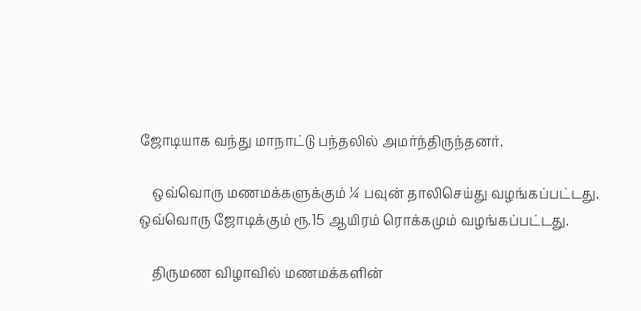ஜோடியாக வந்து மாநாட்டு பந்தலில் அமர்ந்திருந்தனர்.

    ஒவ்வொரு மணமக்களுக்கும் ¼ பவுன் தாலிசெய்து வழங்கப்பட்டது. ஒவ்வொரு ஜோடிக்கும் ரூ.15 ஆயிரம் ரொக்கமும் வழங்கப்பட்டது.

    திருமண விழாவில் மணமக்களின்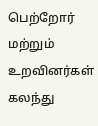பெற்றோர் மற்றும் உறவினர்கள் கலந்து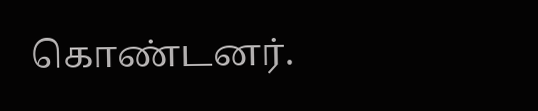கொண்டனர்.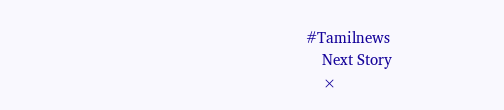#Tamilnews
    Next Story
    ×